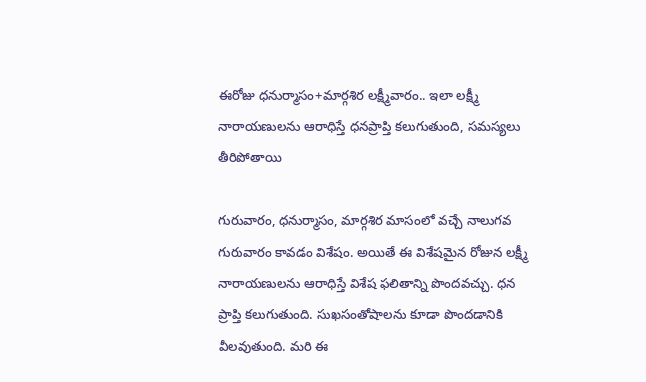ఈరోజు ధనుర్మాసం+మార్గశిర లక్ష్మీవారం.. ఇలా లక్ష్మీ నారాయణులను ఆరాధిస్తే ధనప్రాప్తి కలుగుతుంది, సమస్యలు తీరిపోతాయి

గురువారం, ధనుర్మాసం, మార్గశిర మాసంలో వచ్చే నాలుగవ గురువారం కావడం విశేషం. అయితే ఈ విశేషమైన రోజున లక్ష్మీ నారాయణులను ఆరాధిస్తే విశేష ఫలితాన్ని పొందవచ్చు. ధన ప్రాప్తి కలుగుతుంది. సుఖసంతోషాలను కూడా పొందడానికి వీలవుతుంది. మరి ఈ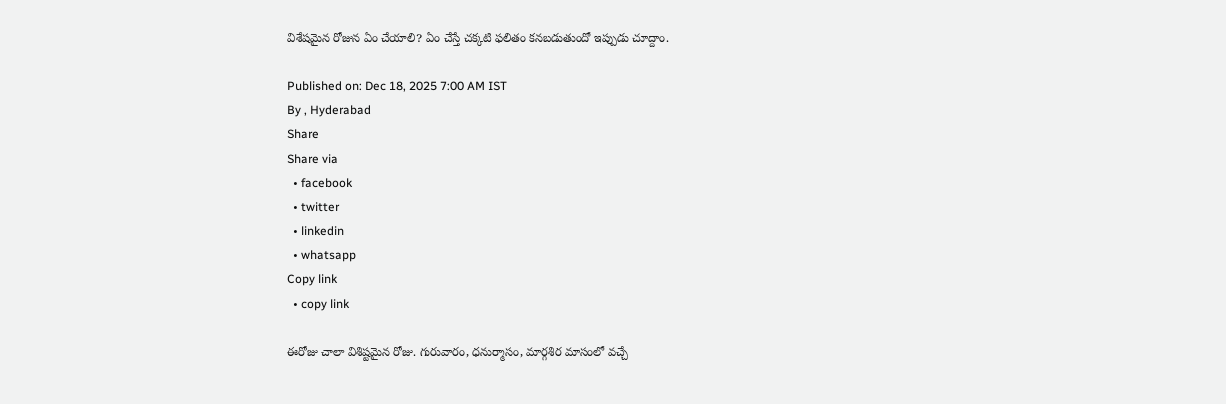విశేషమైన రోజున ఏం చేయాలి? ఏం చేస్తే చక్కటి ఫలితం కనబడుతుందో ఇప్పుడు చూద్దాం.

Published on: Dec 18, 2025 7:00 AM IST
By , Hyderabad
Share
Share via
  • facebook
  • twitter
  • linkedin
  • whatsapp
Copy link
  • copy link

ఈరోజు చాలా విశిష్టమైన రోజు. గురువారం, ధనుర్మాసం, మార్గశిర మాసంలో వచ్చే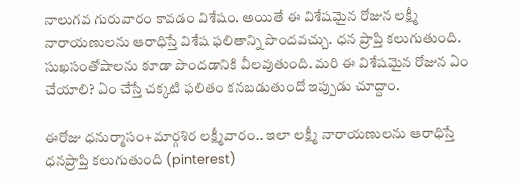నాలుగవ గురువారం కావడం విశేషం. అయితే ఈ విశేషమైన రోజున లక్ష్మీ నారాయణులను ఆరాధిస్తే విశేష ఫలితాన్ని పొందవచ్చు. ధన ప్రాప్తి కలుగుతుంది. సుఖసంతోషాలను కూడా పొందడానికి వీలవుతుంది. మరి ఈ విశేషమైన రోజున ఏం చేయాలి? ఏం చేస్తే చక్కటి ఫలితం కనబడుతుందో ఇప్పుడు చూద్దాం.

ఈరోజు ధనుర్మాసం+మార్గశిర లక్ష్మీవారం.. ఇలా లక్ష్మీ నారాయణులను ఆరాధిస్తే ధనప్రాప్తి కలుగుతుంది (pinterest)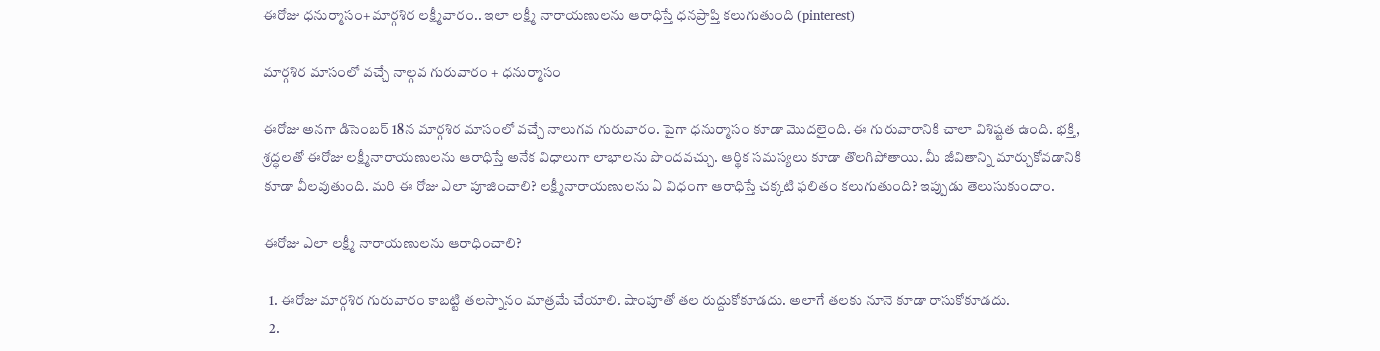ఈరోజు ధనుర్మాసం+మార్గశిర లక్ష్మీవారం.. ఇలా లక్ష్మీ నారాయణులను ఆరాధిస్తే ధనప్రాప్తి కలుగుతుంది (pinterest)

మార్గశిర మాసంలో వచ్చే నాల్గవ గురువారం + ధనుర్మాసం

ఈరోజు అనగా డిసెంబర్ 18న మార్గశిర మాసంలో వచ్చే నాలుగవ గురువారం. పైగా ధనుర్మాసం కూడా మొదలైంది. ఈ గురువారానికి చాలా విశిష్టత ఉంది. భక్తి, శ్రద్ధలతో ఈరోజు లక్ష్మీనారాయణులను ఆరాధిస్తే అనేక విధాలుగా లాభాలను పొందవచ్చు. ఆర్థిక సమస్యలు కూడా తొలగిపోతాయి. మీ జీవితాన్ని మార్చుకోవడానికి కూడా వీలవుతుంది. మరి ఈ రోజు ఎలా పూజించాలి? లక్ష్మీనారాయణులను ఏ విధంగా ఆరాధిస్తే చక్కటి ఫలితం కలుగుతుంది? ఇప్పుడు తెలుసుకుందాం.

ఈరోజు ఎలా లక్ష్మీ నారాయణులను ఆరాధించాలి?

  1. ఈరోజు మార్గశిర గురువారం కాబట్టి తలస్నానం మాత్రమే చేయాలి. షాంపూతో తల రుద్దుకోకూడదు. అలాగే తలకు నూనె కూడా రాసుకోకూడదు.
  2.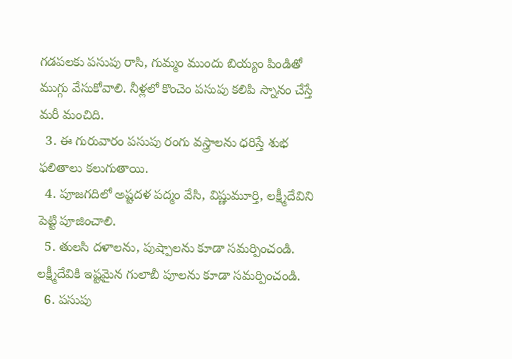గడపలకు పసుపు రాసి, గుమ్మం ముందు బియ్యం పిండితో ముగ్గు వేసుకోవాలి. నీళ్లలో కొంచెం పసుపు కలిపి స్నానం చేస్తే మరీ మంచిది.
  3. ఈ గురువారం పసుపు రంగు వస్త్రాలను ధరిస్తే శుభ ఫలితాలు కలుగుతాయి.
  4. పూజగదిలో అష్టదళ పద్మం వేసి, విష్ణుమూర్తి, లక్ష్మీదేవిని పెట్టి పూజించాలి.
  5. తులసి దళాలను, పుష్పాలను కూడా సమర్పించండి. లక్ష్మీదేవికి ఇష్టమైన గులాబీ పూలను కూడా సమర్పించండి.
  6. పసుపు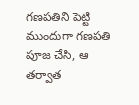గణపతిని పెట్టి ముందుగా గణపతి పూజ చేసి, ఆ తర్వాత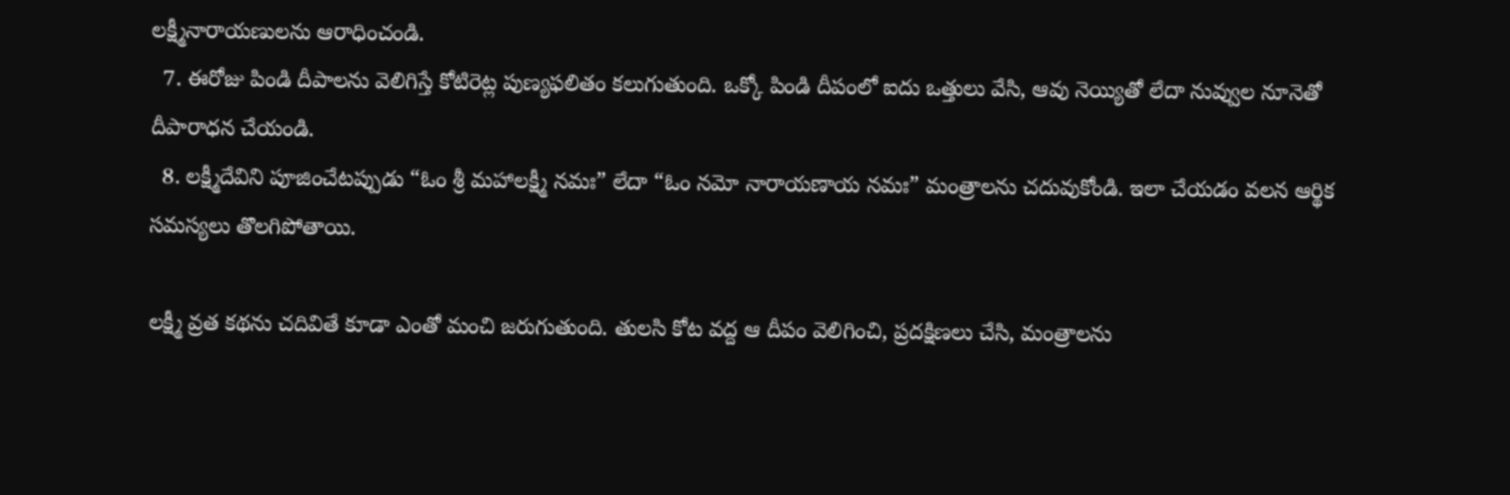లక్ష్మీనారాయణులను ఆరాధించండి.
  7. ఈరోజు పిండి దీపాలను వెలిగిస్తే కోటిరెట్ల పుణ్యఫలితం కలుగుతుంది. ఒక్కో పిండి దీపంలో ఐదు ఒత్తులు వేసి, ఆవు నెయ్యితో లేదా నువ్వుల నూనెతో దీపారాధన చేయండి.
  8. లక్ష్మీదేవిని పూజించేటప్పుడు “ఓం శ్రీ మహాలక్ష్మీ నమః” లేదా “ఓం నమో నారాయణాయ నమః” మంత్రాలను చదువుకోండి. ఇలా చేయడం వలన ఆర్థిక సమస్యలు తొలగిపోతాయి.

లక్ష్మీ వ్రత కథను చదివితే కూడా ఎంతో మంచి జరుగుతుంది. తులసి కోట వద్ద ఆ దీపం వెలిగించి, ప్రదక్షిణలు చేసి, మంత్రాలను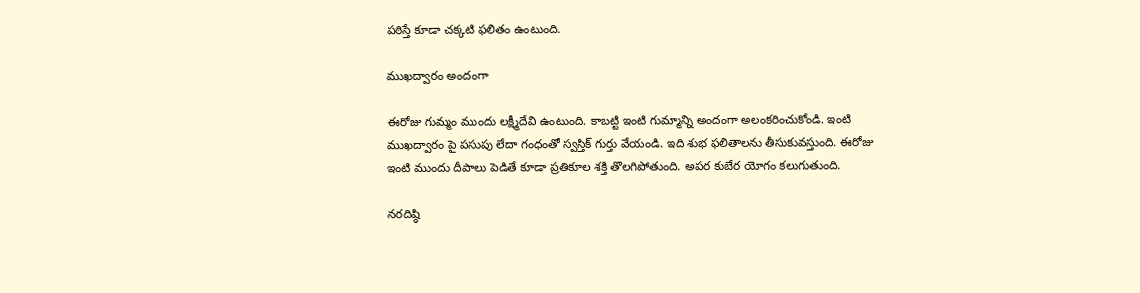పఠిస్తే కూడా చక్కటి ఫలితం ఉంటుంది.

ముఖద్వారం అందంగా

ఈరోజు గుమ్మం ముందు లక్ష్మీదేవి ఉంటుంది. కాబట్టి ఇంటి గుమ్మాన్ని అందంగా అలంకరించుకోండి. ఇంటి ముఖద్వారం పై పసుపు లేదా గంధంతో స్వస్తిక్ గుర్తు వేయండి. ఇది శుభ ఫలితాలను తీసుకువస్తుంది. ఈరోజు ఇంటి ముందు దీపాలు పెడితే కూడా ప్రతికూల శక్తి తొలగిపోతుంది. అపర కుబేర యోగం కలుగుతుంది.

నరదిష్ఠి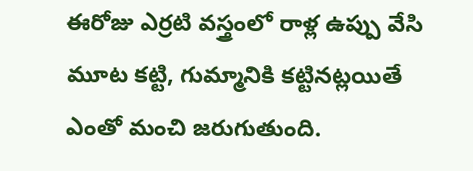ఈరోజు ఎర్రటి వస్త్రంలో రాళ్ల ఉప్పు వేసి మూట కట్టి, గుమ్మానికి కట్టినట్లయితే ఎంతో మంచి జరుగుతుంది.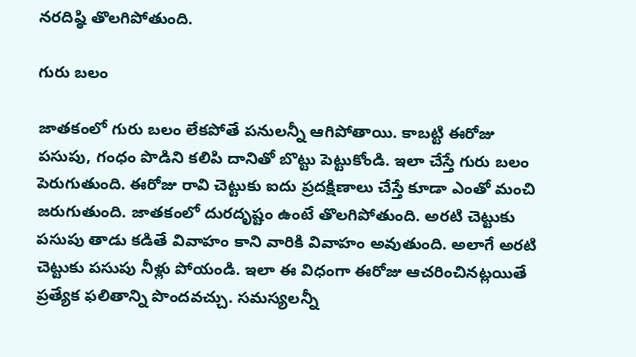నరదిష్ఠి తొలగిపోతుంది.

గురు బలం

జాతకంలో గురు బలం లేకపోతే పనులన్నీ ఆగిపోతాయి. కాబట్టి ఈరోజు పసుపు, గంధం పొడిని కలిపి దానితో బొట్టు పెట్టుకోండి. ఇలా చేస్తే గురు బలం పెరుగుతుంది. ఈరోజు రావి చెట్టుకు ఐదు ప్రదక్షిణాలు చేస్తే కూడా ఎంతో మంచి జరుగుతుంది. జాతకంలో దురదృష్టం ఉంటే తొలగిపోతుంది. అరటి చెట్టుకు పసుపు తాడు కడితే వివాహం కాని వారికి వివాహం అవుతుంది. అలాగే అరటి చెట్టుకు పసుపు నీళ్లు పోయండి. ఇలా ఈ విధంగా ఈరోజు ఆచరించినట్లయితే ప్రత్యేక ఫలితాన్ని పొందవచ్చు. సమస్యలన్నీ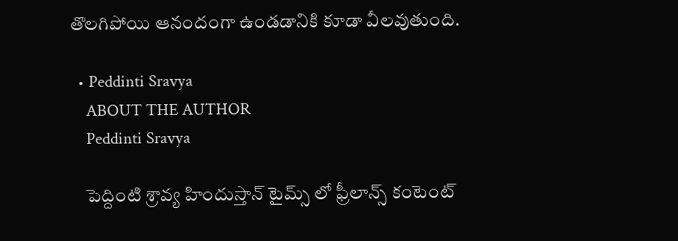తొలగిపోయి ఆనందంగా ఉండడానికి కూడా వీలవుతుంది.

  • Peddinti Sravya
    ABOUT THE AUTHOR
    Peddinti Sravya

    పెద్దింటి శ్రావ్య హిందుస్తాన్ టైమ్స్ లో ఫ్రీలాన్స్ కంటెంట్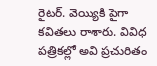రైటర్. వెయ్యికి పైగా కవితలు రాశారు. వివిధ పత్రికల్లో అవి ప్రచురితం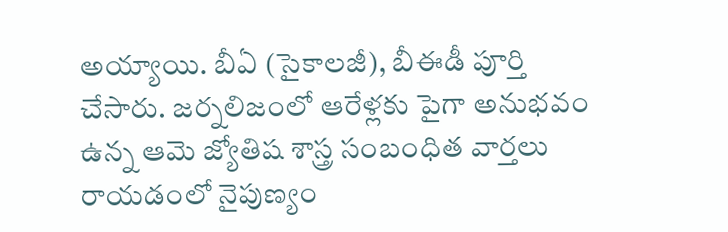అయ్యాయి. బీఏ (సైకాలజీ), బీఈడీ పూర్తి చేసారు. జర్నలిజంలో ఆరేళ్లకు పైగా అనుభవం ఉన్న ఆమె జ్యోతిష శాస్త్ర సంబంధిత వార్తలు రాయడంలో నైపుణ్యం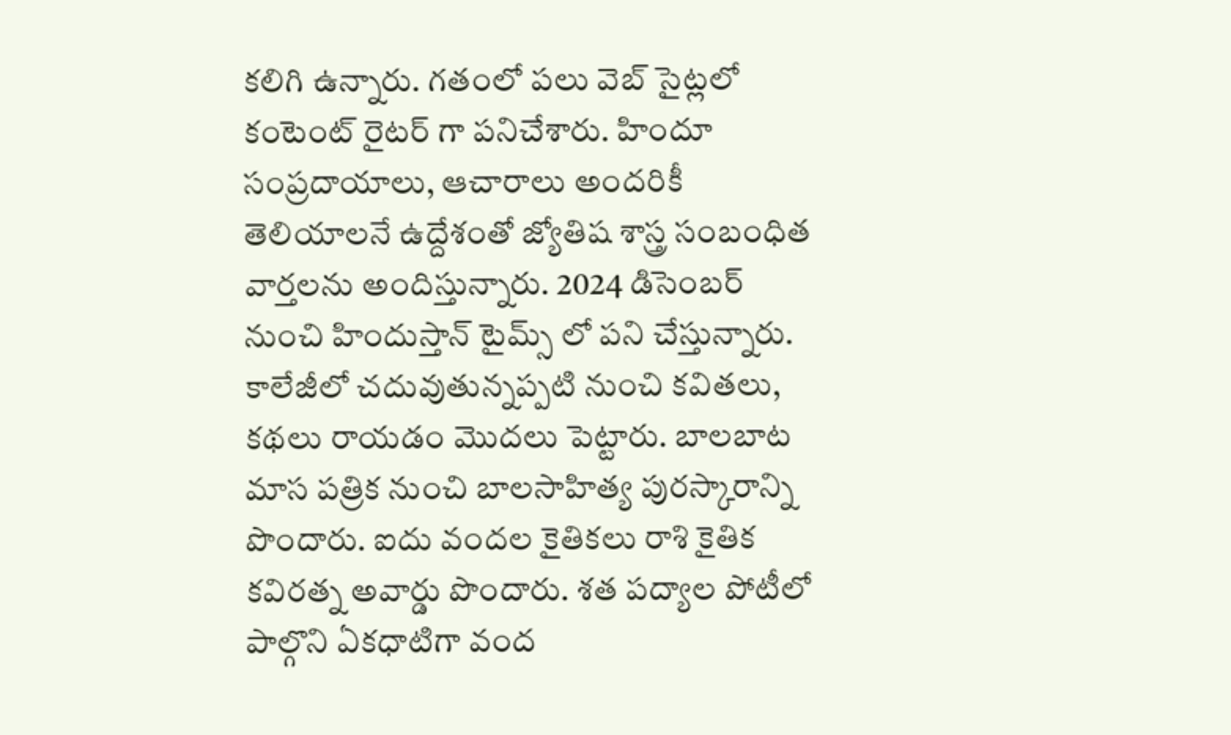కలిగి ఉన్నారు. గతంలో పలు వెబ్ సైట్లలో కంటెంట్ రైటర్ గా పనిచేశారు. హిందూ సంప్రదాయాలు, ఆచారాలు అందరికీ తెలియాలనే ఉద్దేశంతో జ్యోతిష శాస్త్ర సంబంధిత వార్తలను అందిస్తున్నారు. 2024 డిసెంబర్ నుంచి హిందుస్తాన్ టైమ్స్ లో పని చేస్తున్నారు. కాలేజీలో చదువుతున్నప్పటి నుంచి కవితలు, కథలు రాయడం మొదలు పెట్టారు. బాలబాట మాస పత్రిక నుంచి బాలసాహిత్య పురస్కారాన్ని పొందారు. ఐదు వందల కైతికలు రాశి కైతిక కవిరత్న అవార్డు పొందారు. శత పద్యాల పోటీలో పాల్గొని ఏకధాటిగా వంద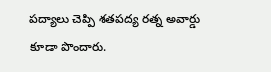పద్యాలు చెప్పి శతపద్య రత్న అవార్డు కూడా పొందారు.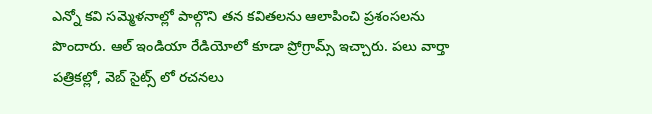ఎన్నో కవి సమ్మెళనాల్లో పాల్గొని తన కవితలను ఆలాపించి ప్రశంసలను పొందారు. ఆల్ ఇండియా రేడియోలో కూడా ప్రోగ్రామ్స్ ఇచ్చారు. పలు వార్తా పత్రికల్లో, వెబ్ సైట్స్ లో రచనలు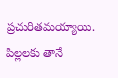ప్రచురితమయ్యాయి. పిల్లలకు తానే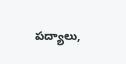పద్యాలు,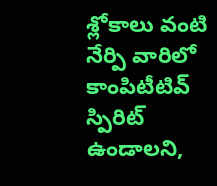శ్లోకాలు వంటి నేర్పి వారిలో కాంపిటీటివ్ స్పిరిట్ ఉండాలని,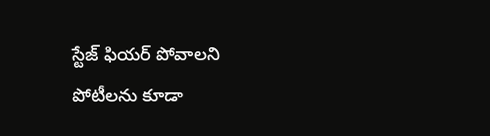స్టేజ్ ఫియర్ పోవాలని పోటీలను కూడా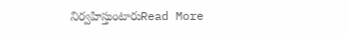నిర్వహిస్తుంటారుRead More